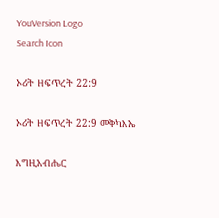YouVersion Logo
Search Icon

ኦሪት ዘፍጥረት 22:9

ኦሪት ዘፍጥረት 22:9 መቅካእኤ

እግዚአብሔር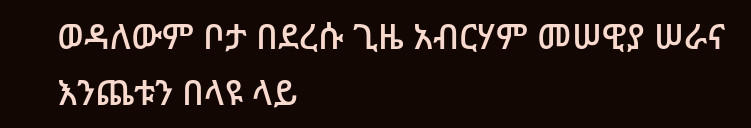ወዳለውም ቦታ በደረሱ ጊዜ አብርሃም መሠዊያ ሠራና እንጨቱን በላዩ ላይ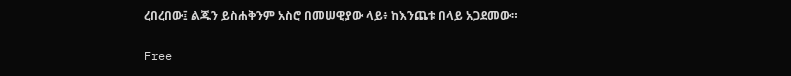ረበረበው፤ ልጁን ይስሐቅንም አስሮ በመሠዊያው ላይ፥ ከእንጨቱ በላይ አጋደመው።

Free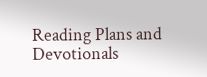Reading Plans and Devotionals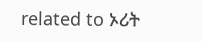related to ኦሪት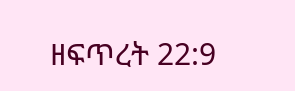ዘፍጥረት 22:9